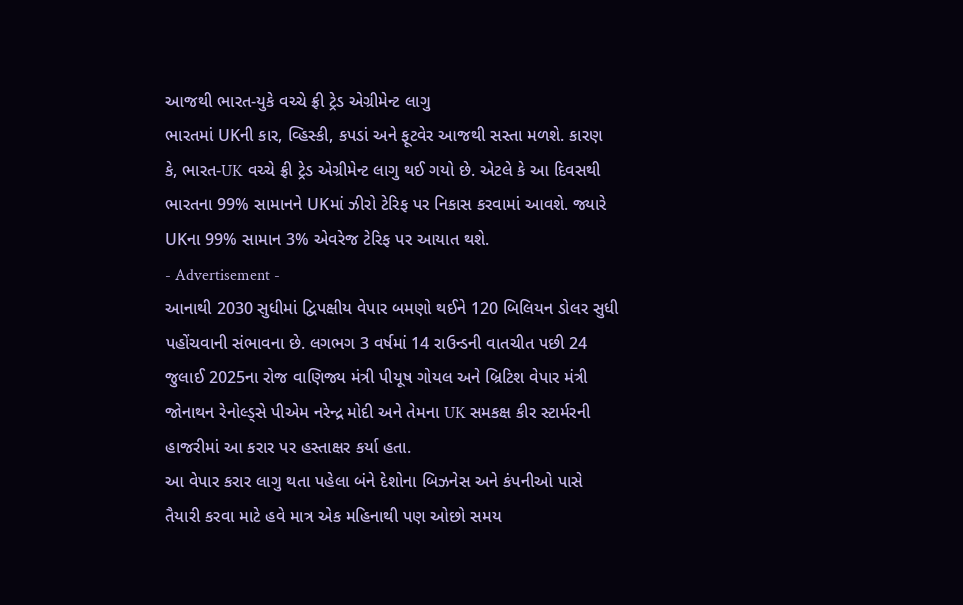આજથી ભારત-યુકે વચ્ચે ફ્રી ટ્રેડ એગ્રીમેન્ટ લાગુ
ભારતમાં UKની કાર, વ્હિસ્કી, કપડાં અને ફૂટવેર આજથી સસ્તા મળશે. કારણ કે, ભારત-UK વચ્ચે ફ્રી ટ્રેડ એગ્રીમેન્ટ લાગુ થઈ ગયો છે. એટલે કે આ દિવસથી ભારતના 99% સામાનને UKમાં ઝીરો ટેરિફ પર નિકાસ કરવામાં આવશે. જ્યારે UKના 99% સામાન 3% એવરેજ ટેરિફ પર આયાત થશે.
- Advertisement -
આનાથી 2030 સુધીમાં દ્વિપક્ષીય વેપાર બમણો થઈને 120 બિલિયન ડોલર સુધી પહોંચવાની સંભાવના છે. લગભગ 3 વર્ષમાં 14 રાઉન્ડની વાતચીત પછી 24 જુલાઈ 2025ના રોજ વાણિજ્ય મંત્રી પીયૂષ ગોયલ અને બ્રિટિશ વેપાર મંત્રી જોનાથન રેનોલ્ડ્સે પીએમ નરેન્દ્ર મોદી અને તેમના UK સમકક્ષ કીર સ્ટાર્મરની હાજરીમાં આ કરાર પર હસ્તાક્ષર કર્યા હતા.
આ વેપાર કરાર લાગુ થતા પહેલા બંને દેશોના બિઝનેસ અને કંપનીઓ પાસે તૈયારી કરવા માટે હવે માત્ર એક મહિનાથી પણ ઓછો સમય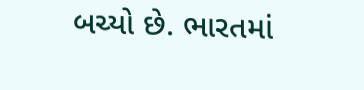બચ્યો છે. ભારતમાં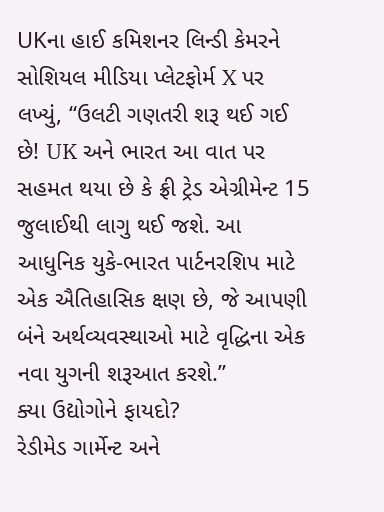UKના હાઈ કમિશનર લિન્ડી કેમરને સોશિયલ મીડિયા પ્લેટફોર્મ X પર લખ્યું, “ઉલટી ગણતરી શરૂ થઈ ગઈ છે! UK અને ભારત આ વાત પર સહમત થયા છે કે ફ્રી ટ્રેડ એગ્રીમેન્ટ 15 જુલાઈથી લાગુ થઈ જશે. આ આધુનિક યુકે-ભારત પાર્ટનરશિપ માટે એક ઐતિહાસિક ક્ષણ છે, જે આપણી બંને અર્થવ્યવસ્થાઓ માટે વૃદ્ધિના એક નવા યુગની શરૂઆત કરશે.”
ક્યા ઉદ્યોગોને ફાયદો?
રેડીમેડ ગાર્મેન્ટ અને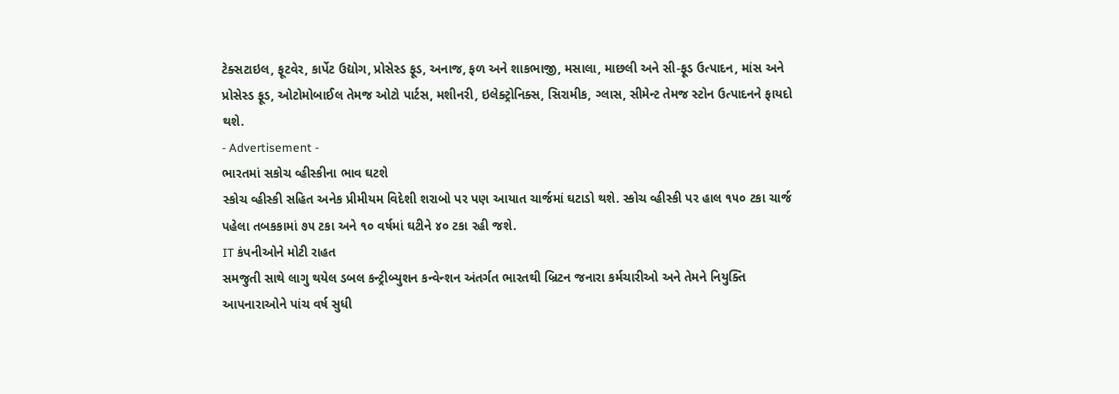ટેક્સટાઇલ, ફૂટવેર, કાર્પેટ ઉદ્યોગ, પ્રોસેસ્ડ ફૂડ, અનાજ, ફળ અને શાકભાજી, મસાલા, માછલી અને સી-ફૂડ ઉત્પાદન, માંસ અને પ્રોસેસ્ડ ફૂડ, ઓટોમોબાઈલ તેમજ ઓટો પાર્ટસ, મશીનરી, ઇલેક્ટ્રોનિક્સ, સિરામીક, ગ્લાસ, સીમેન્ટ તેમજ સ્ટોન ઉત્પાદનને ફાયદો થશે.
- Advertisement -
ભારતમાં સકોચ વ્હીસ્કીના ભાવ ઘટશે
સ્કોચ વ્હીસ્કી સહિત અનેક પ્રીમીયમ વિદેશી શરાબો પર પણ આયાત ચાર્જમાં ઘટાડો થશે. સ્કોચ વ્હીસ્કી પર હાલ ૧૫૦ ટકા ચાર્જ પહેલા તબકકામાં ૭૫ ટકા અને ૧૦ વર્ષમાં ઘટીને ૪૦ ટકા રહી જશે.
IT કંપનીઓને મોટી રાહત
સમજુતી સાથે લાગુ થયેલ ડબલ કન્ટ્રીબ્યુશન કન્વેન્શન અંતર્ગત ભારતથી બ્રિટન જનારા કર્મચારીઓ અને તેમને નિયુક્તિ આપનારાઓને પાંચ વર્ષ સુધી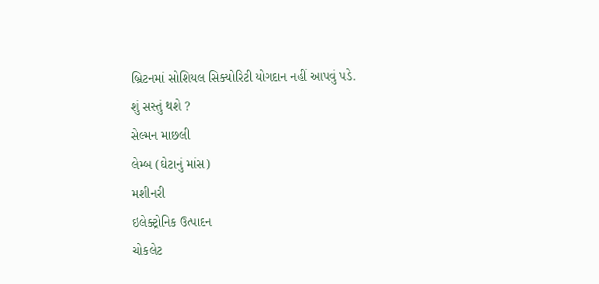બ્રિટનમાં સોશિયલ સિક્યોરિટી યોગદાન નહીં આપવું પડે.
શું સસ્તું થશે ?
સેલ્મન માછલી
લેમ્બ (ઘેટાનું માંસ)
મશીનરી
ઇલેક્ટ્રોનિક ઉત્પાદન
ચોકલેટ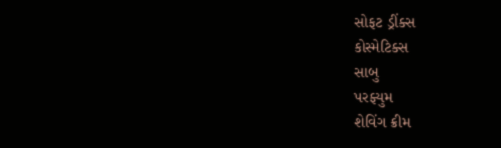સોફટ ડ્રીંક્સ
કોસ્મેટિક્સ
સાબુ
પરફ્યુમ
શેવિંગ ક્રીમ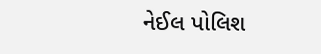નેઈલ પોલિશ